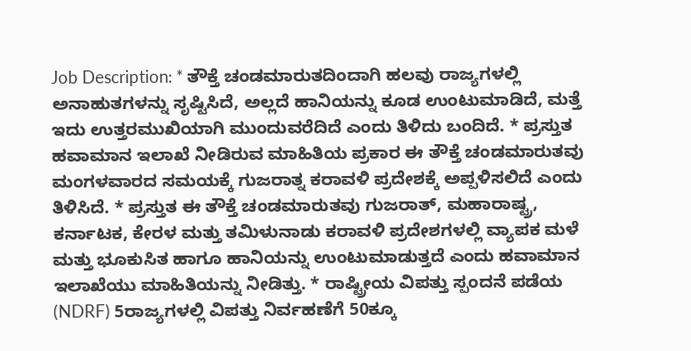Job Description: * ತೌಕ್ತೆ ಚಂಡಮಾರುತದಿಂದಾಗಿ ಹಲವು ರಾಜ್ಯಗಳಲ್ಲಿ ಅನಾಹುತಗಳನ್ನು ಸೃಷ್ಟಿಸಿದೆ, ಅಲ್ಲದೆ ಹಾನಿಯನ್ನು ಕೂಡ ಉಂಟುಮಾಡಿದೆ, ಮತ್ತೆ ಇದು ಉತ್ತರಮುಖಿಯಾಗಿ ಮುಂದುವರೆದಿದೆ ಎಂದು ತಿಳಿದು ಬಂದಿದೆ. * ಪ್ರಸ್ತುತ ಹವಾಮಾನ ಇಲಾಖೆ ನೀಡಿರುವ ಮಾಹಿತಿಯ ಪ್ರಕಾರ ಈ ತೌಕ್ತೆ ಚಂಡಮಾರುತವು ಮಂಗಳವಾರದ ಸಮಯಕ್ಕೆ ಗುಜರಾತ್ನ ಕರಾವಳಿ ಪ್ರದೇಶಕ್ಕೆ ಅಪ್ಪಳಿಸಲಿದೆ ಎಂದು ತಿಳಿಸಿದೆ. * ಪ್ರಸ್ತುತ ಈ ತೌಕ್ತೆ ಚಂಡಮಾರುತವು ಗುಜರಾತ್, ಮಹಾರಾಷ್ಟ್ರ, ಕರ್ನಾಟಕ, ಕೇರಳ ಮತ್ತು ತಮಿಳುನಾಡು ಕರಾವಳಿ ಪ್ರದೇಶಗಳಲ್ಲಿ ವ್ಯಾಪಕ ಮಳೆ ಮತ್ತು ಭೂಕುಸಿತ ಹಾಗೂ ಹಾನಿಯನ್ನು ಉಂಟುಮಾಡುತ್ತದೆ ಎಂದು ಹವಾಮಾನ ಇಲಾಖೆಯು ಮಾಹಿತಿಯನ್ನು ನೀಡಿತ್ತು. * ರಾಷ್ಟ್ರೀಯ ವಿಪತ್ತು ಸ್ಪಂದನೆ ಪಡೆಯ (NDRF) 5ರಾಜ್ಯಗಳಲ್ಲಿ ವಿಪತ್ತು ನಿರ್ವಹಣೆಗೆ 50ಕ್ಕೂ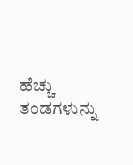ಹೆಚ್ಚು ತಂಡಗಳುನ್ನು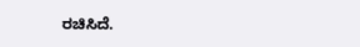ರಚಿಸಿದೆ.